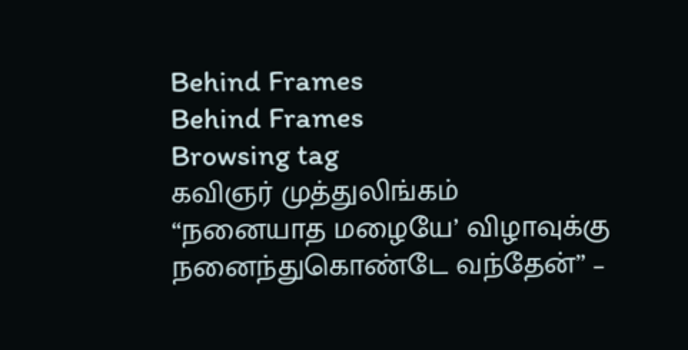Behind Frames
Behind Frames
Browsing tag
கவிஞர் முத்துலிங்கம்
“நனையாத மழையே’ விழாவுக்கு நனைந்துகொண்டே வந்தேன்” –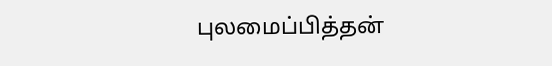புலமைப்பித்தன்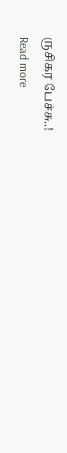ருசிகர பேச்சு..!
Read more